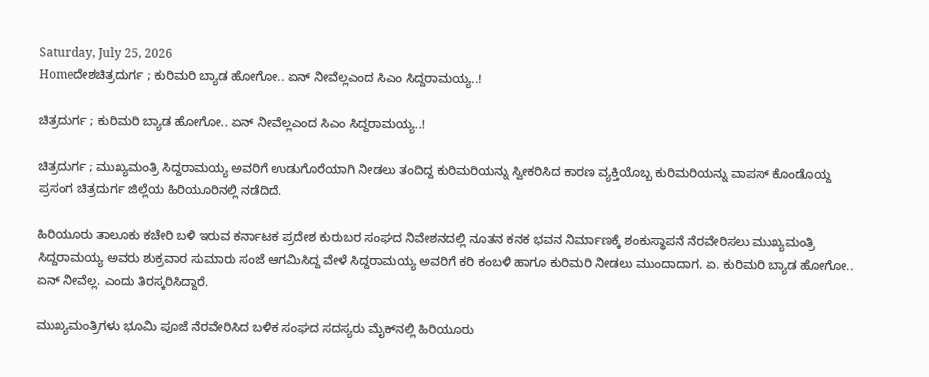Saturday, July 25, 2026
Homeದೇಶಚಿತ್ರದುರ್ಗ ; ಕುರಿಮರಿ ಬ್ಯಾಡ ಹೋಗೋ.. ಏನ್ ನೀವೆಲ್ಲಎಂದ ಸಿಎಂ ಸಿದ್ದರಾಮಯ್ಯ..!

ಚಿತ್ರದುರ್ಗ ; ಕುರಿಮರಿ ಬ್ಯಾಡ ಹೋಗೋ.. ಏನ್ ನೀವೆಲ್ಲಎಂದ ಸಿಎಂ ಸಿದ್ದರಾಮಯ್ಯ..!

ಚಿತ್ರದುರ್ಗ ; ಮುಖ್ಯಮಂತ್ರಿ ಸಿದ್ದರಾಮಯ್ಯ ಅವರಿಗೆ ಉಡುಗೊರೆಯಾಗಿ ನೀಡಲು ತಂದಿದ್ದ ಕುರಿಮರಿಯನ್ನು ಸ್ವೀಕರಿಸಿದ ಕಾರಣ ವ್ಯಕ್ತಿಯೊಬ್ಬ ಕುರಿಮರಿಯನ್ನು ವಾಪಸ್ ಕೊಂಡೊಯ್ದ ಪ್ರಸಂಗ ಚಿತ್ರದುರ್ಗ ಜಿಲ್ಲೆಯ ಹಿರಿಯೂರಿನಲ್ಲಿ ನಡೆದಿದೆ.

ಹಿರಿಯೂರು ತಾಲೂಕು ಕಚೇರಿ ಬಳಿ ಇರುವ ಕರ್ನಾಟಕ ಪ್ರದೇಶ ಕುರುಬರ ಸಂಘದ ನಿವೇಶನದಲ್ಲಿ ನೂತನ ಕನಕ ಭವನ ನಿರ್ಮಾಣಕ್ಕೆ ಶಂಕುಸ್ಥಾಪನೆ ನೆರವೇರಿಸಲು ಮುಖ್ಯಮಂತ್ರಿ ಸಿದ್ದರಾಮಯ್ಯ ಅವರು ಶುಕ್ರವಾರ ಸುಮಾರು ಸಂಜೆ ಆಗಮಿಸಿದ್ದ ವೇಳೆ ಸಿದ್ದರಾಮಯ್ಯ ಅವರಿಗೆ ಕರಿ ಕಂಬಳಿ ಹಾಗೂ ಕುರಿಮರಿ ನೀಡಲು ಮುಂದಾದಾಗ. ಏ. ಕುರಿಮರಿ ಬ್ಯಾಡ ಹೋಗೋ.. ಏನ್ ನೀವೆಲ್ಲ. ಎಂದು ತಿರಸ್ಕರಿಸಿದ್ದಾರೆ.

ಮುಖ್ಯಮಂತ್ರಿಗಳು ಭೂಮಿ ಪೂಜೆ ನೆರವೇರಿಸಿದ ಬಳಿಕ ಸಂಘದ ಸದಸ್ಯರು ಮೈಕ್‌ನಲ್ಲಿ ಹಿರಿಯೂರು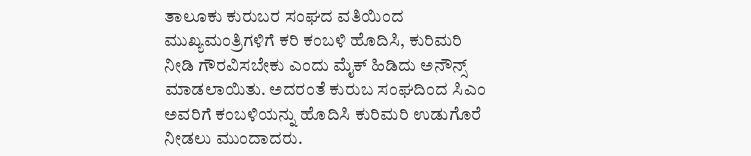ತಾಲೂಕು ಕುರುಬರ ಸಂಘದ ವತಿಯಿಂದ ಮುಖ್ಯಮಂತ್ರಿಗಳಿಗೆ ಕರಿ ಕಂಬಳಿ ಹೊದಿಸಿ, ಕುರಿಮರಿ ನೀಡಿ ಗೌರವಿಸಬೇಕು ಎಂದು ಮೈಕ್ ಹಿಡಿದು ಅನೌನ್ಸ್ ಮಾಡಲಾಯಿತು. ಅದರಂತೆ ಕುರುಬ ಸಂಘದಿಂದ ಸಿಎಂ ಅವರಿಗೆ ಕಂಬಳಿಯನ್ನು ಹೊದಿಸಿ ಕುರಿಮರಿ ಉಡುಗೊರೆ ನೀಡಲು ಮುಂದಾದರು.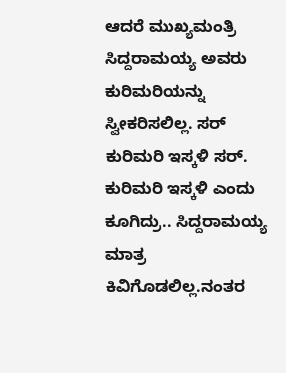ಆದರೆ ಮುಖ್ಯಮಂತ್ರಿ ಸಿದ್ದರಾಮಯ್ಯ ಅವರು ಕುರಿಮರಿಯನ್ನು ಸ್ವೀಕರಿಸಲಿಲ್ಲ. ಸರ್ ಕುರಿಮರಿ ಇಸ್ಕಳಿ ಸರ್. ಕುರಿಮರಿ ಇಸ್ಕಳಿ ಎಂದು ಕೂಗಿದ್ರು.. ಸಿದ್ದರಾಮಯ್ಯ ಮಾತ್ರ ಕಿವಿಗೊಡಲಿಲ್ಲ.ನಂತರ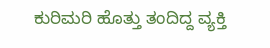ಕುರಿಮರಿ ಹೊತ್ತು ತಂದಿದ್ದ ವ್ಯಕ್ತಿ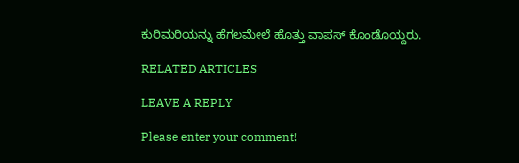ಕುರಿಮರಿಯನ್ನು ಹೆಗಲಮೇಲೆ ಹೊತ್ತು ವಾಪಸ್ ಕೊಂಡೊಯ್ದರು.

RELATED ARTICLES

LEAVE A REPLY

Please enter your comment!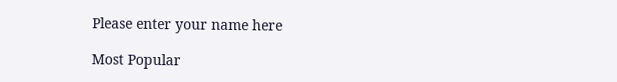Please enter your name here

Most Popular